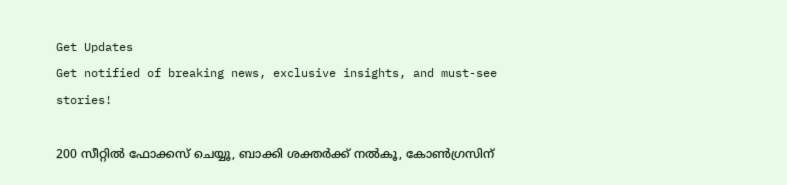Get Updates
Get notified of breaking news, exclusive insights, and must-see stories!

200 സീറ്റില്‍ ഫോക്കസ് ചെയ്യൂ, ബാക്കി ശക്തര്‍ക്ക് നല്‍കൂ, കോണ്‍ഗ്രസിന്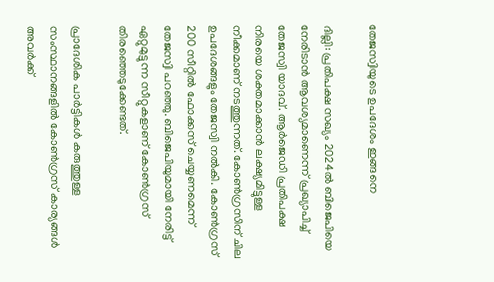തേജസ്വിയുടെ ഉപദേശം ഇങ്ങനെ

ദില്ലി: പ്രതിപക്ഷ സഖ്യം 2024ല്‍ ബിജെപിയെ നേരിടാന്‍ ആവശ്യമാണെന്ന് പ്രഖ്യാപിച്ച് തേജസ്വി യാദവ്. ആര്‍ജെഡി പ്രതിപക്ഷ നിരയെ ശക്തമാക്കാന്‍ ലക്ഷ്യമിട്ടുള്ള നീക്കമാണ് നടത്തുന്നത്. കോണ്‍ഗ്രസിന് ചില ഉപദേശങ്ങളും തേജസ്വി നല്‍കി. കോണ്‍ഗ്രസ് 200 സീറ്റില്‍ ഫോക്കസ് ചെയ്യണമെന്ന് തേജസ്വി പറഞ്ഞു. ബിജെപിയുമായി നേരിട്ട് ഏറ്റുമുട്ടുന്ന സീറ്റുകളാണ് കോണ്‍ഗ്രസ് തിരഞ്ഞെടുക്കേണ്ടത്.

പ്രാദേശിക പാര്‍ട്ടികള്‍ കരുത്തുള്ള സംസ്ഥാനങ്ങളില്‍ കോണ്‍ഗ്രസ് കാര്യങ്ങള്‍ അവര്‍ക്ക്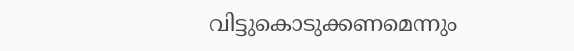വിട്ടുകൊടുക്കണമെന്നും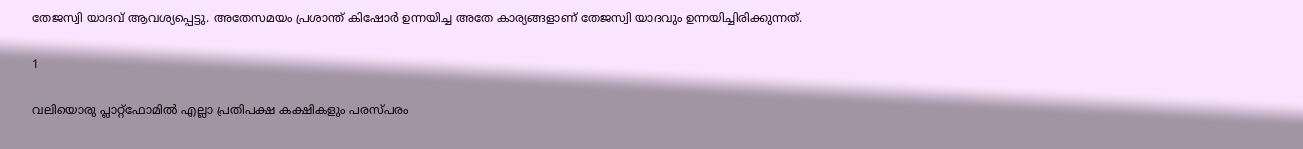തേജസ്വി യാദവ് ആവശ്യപ്പെട്ടു. അതേസമയം പ്രശാന്ത് കിഷോര്‍ ഉന്നയിച്ച അതേ കാര്യങ്ങളാണ് തേജസ്വി യാദവും ഉന്നയിച്ചിരിക്കുന്നത്.

1

വലിയൊരു പ്ലാറ്റ്‌ഫോമില്‍ എല്ലാ പ്രതിപക്ഷ കക്ഷികളും പരസ്പരം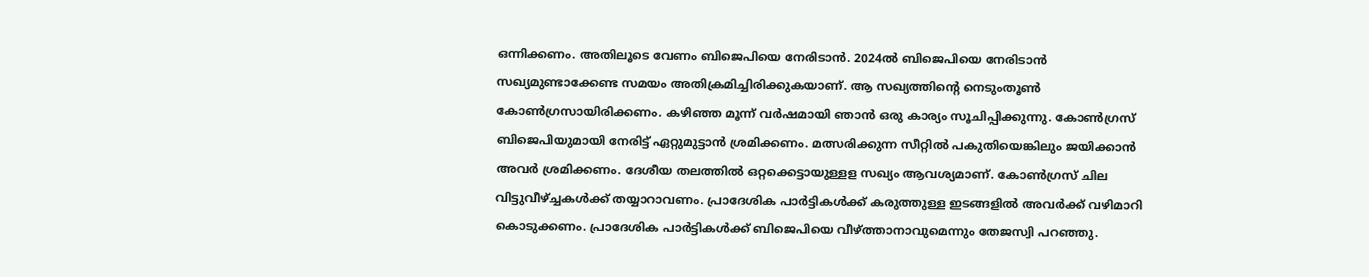ഒന്നിക്കണം. അതിലൂടെ വേണം ബിജെപിയെ നേരിടാന്‍. 2024ല്‍ ബിജെപിയെ നേരിടാന്‍ സഖ്യമുണ്ടാക്കേണ്ട സമയം അതിക്രമിച്ചിരിക്കുകയാണ്. ആ സഖ്യത്തിന്റെ നെടുംതൂണ്‍ കോണ്‍ഗ്രസായിരിക്കണം. കഴിഞ്ഞ മൂന്ന് വര്‍ഷമായി ഞാന്‍ ഒരു കാര്യം സൂചിപ്പിക്കുന്നു. കോണ്‍ഗ്രസ് ബിജെപിയുമായി നേരിട്ട് ഏറ്റുമുട്ടാന്‍ ശ്രമിക്കണം. മത്സരിക്കുന്ന സീറ്റില്‍ പകുതിയെങ്കിലും ജയിക്കാന്‍ അവര്‍ ശ്രമിക്കണം. ദേശീയ തലത്തില്‍ ഒറ്റക്കെട്ടായുള്ളള സഖ്യം ആവശ്യമാണ്. കോണ്‍ഗ്രസ് ചില വിട്ടുവീഴ്ച്ചകള്‍ക്ക് തയ്യാറാവണം. പ്രാദേശിക പാര്‍ട്ടികള്‍ക്ക് കരുത്തുള്ള ഇടങ്ങളില്‍ അവര്‍ക്ക് വഴിമാറി കൊടുക്കണം. പ്രാദേശിക പാര്‍ട്ടികള്‍ക്ക് ബിജെപിയെ വീഴ്ത്താനാവുമെന്നും തേജസ്വി പറഞ്ഞു.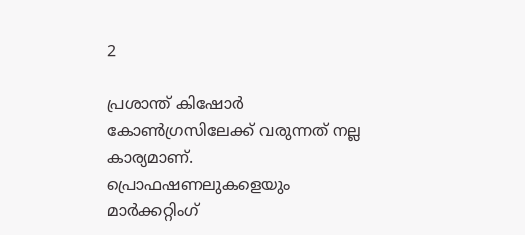2

പ്രശാന്ത് കിഷോര്‍ കോണ്‍ഗ്രസിലേക്ക് വരുന്നത് നല്ല കാര്യമാണ്. പ്രൊഫഷണലുകളെയും മാര്‍ക്കറ്റിംഗ്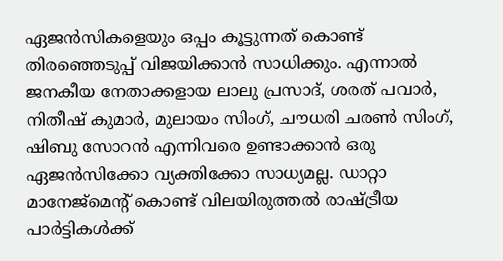ഏജന്‍സികളെയും ഒപ്പം കൂട്ടുന്നത് കൊണ്ട് തിരഞ്ഞെടുപ്പ് വിജയിക്കാന്‍ സാധിക്കും. എന്നാല്‍ ജനകീയ നേതാക്കളായ ലാലു പ്രസാദ്, ശരത് പവാര്‍, നിതീഷ് കുമാര്‍, മുലായം സിംഗ്, ചൗധരി ചരണ്‍ സിംഗ്, ഷിബു സോറന്‍ എന്നിവരെ ഉണ്ടാക്കാന്‍ ഒരു ഏജന്‍സിക്കോ വ്യക്തിക്കോ സാധ്യമല്ല. ഡാറ്റാ മാനേജ്‌മെന്റ് കൊണ്ട് വിലയിരുത്തല്‍ രാഷ്ട്രീയ പാര്‍ട്ടികള്‍ക്ക്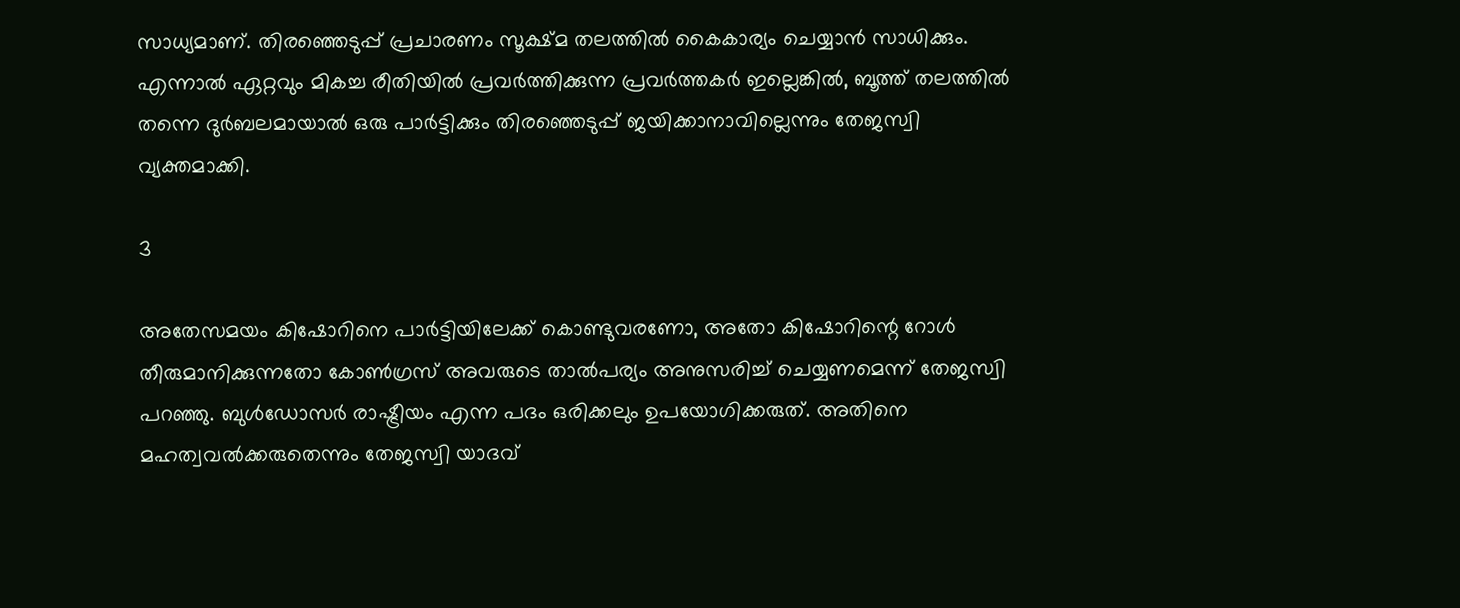സാധ്യമാണ്. തിരഞ്ഞെടുപ്പ് പ്രചാരണം സൂക്ഷ്മ തലത്തില്‍ കൈകാര്യം ചെയ്യാന്‍ സാധിക്കും. എന്നാല്‍ ഏറ്റവും മികച്ച രീതിയില്‍ പ്രവര്‍ത്തിക്കുന്ന പ്രവര്‍ത്തകര്‍ ഇല്ലെങ്കില്‍, ബൂത്ത് തലത്തില്‍ തന്നെ ദുര്‍ബലമായാല്‍ ഒരു പാര്‍ട്ടിക്കും തിരഞ്ഞെടുപ്പ് ജയിക്കാനാവില്ലെന്നും തേജസ്വി വ്യക്തമാക്കി.

3

അതേസമയം കിഷോറിനെ പാര്‍ട്ടിയിലേക്ക്‌ കൊണ്ടുവരണോ, അതോ കിഷോറിന്റെ റോള്‍ തീരുമാനിക്കുന്നതോ കോണ്‍ഗ്രസ് അവരുടെ താല്‍പര്യം അനുസരിച്ച് ചെയ്യണമെന്ന് തേജസ്വി പറഞ്ഞു. ബുള്‍ഡോസര്‍ രാഷ്ട്രീയം എന്ന പദം ഒരിക്കലും ഉപയോഗിക്കരുത്. അതിനെ മഹത്വവല്‍ക്കരുതെന്നും തേജസ്വി യാദവ്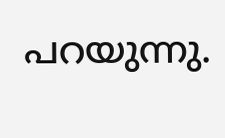പറയുന്നു.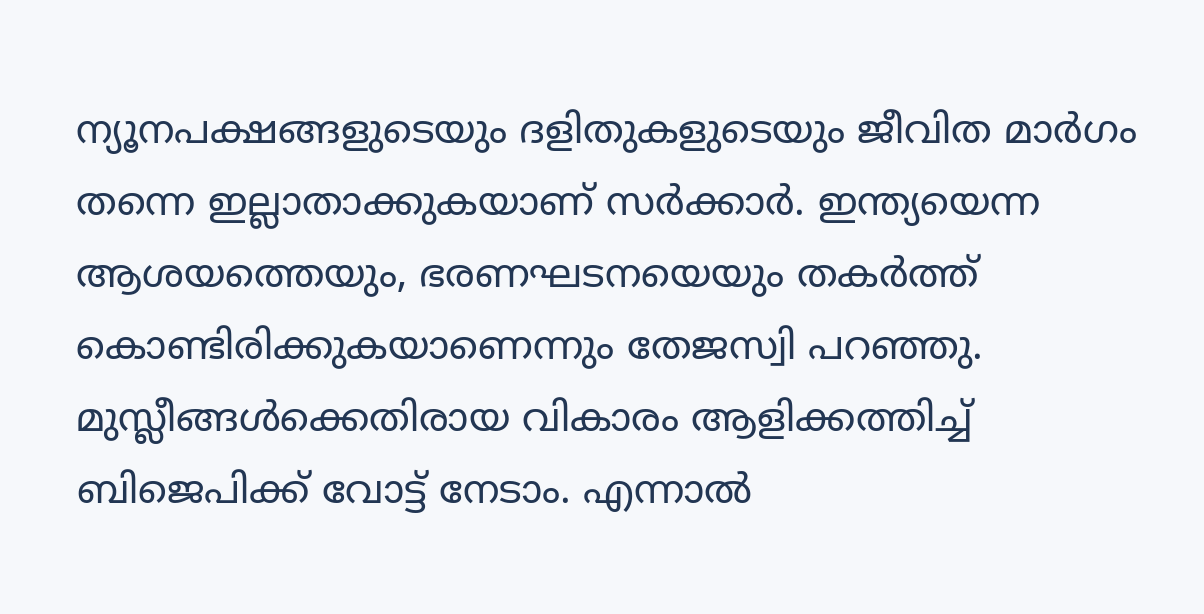ന്യൂനപക്ഷങ്ങളുടെയും ദളിതുകളുടെയും ജീവിത മാര്‍ഗം തന്നെ ഇല്ലാതാക്കുകയാണ് സര്‍ക്കാര്‍. ഇന്ത്യയെന്ന ആശയത്തെയും, ഭരണഘടനയെയും തകര്‍ത്ത് കൊണ്ടിരിക്കുകയാണെന്നും തേജസ്വി പറഞ്ഞു. മുസ്ലീങ്ങള്‍ക്കെതിരായ വികാരം ആളിക്കത്തിച്ച് ബിജെപിക്ക് വോട്ട് നേടാം. എന്നാല്‍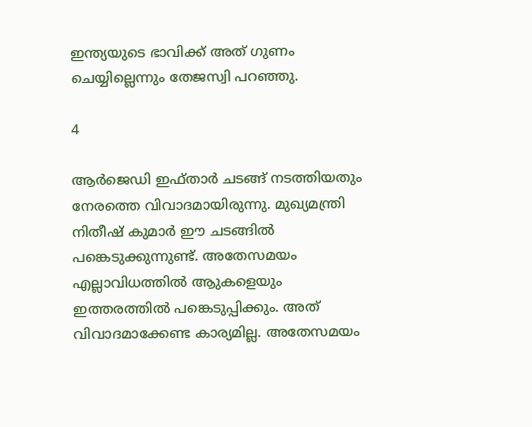ഇന്ത്യയുടെ ഭാവിക്ക് അത് ഗുണം ചെയ്യില്ലെന്നും തേജസ്വി പറഞ്ഞു.

4

ആര്‍ജെഡി ഇഫ്താര്‍ ചടങ്ങ് നടത്തിയതും നേരത്തെ വിവാദമായിരുന്നു. മുഖ്യമന്ത്രി നിതീഷ് കുമാര്‍ ഈ ചടങ്ങില്‍ പങ്കെടുക്കുന്നുണ്ട്. അതേസമയം എല്ലാവിധത്തില്‍ ആുകളെയും ഇത്തരത്തില്‍ പങ്കെടുപ്പിക്കും. അത് വിവാദമാക്കേണ്ട കാര്യമില്ല. അതേസമയം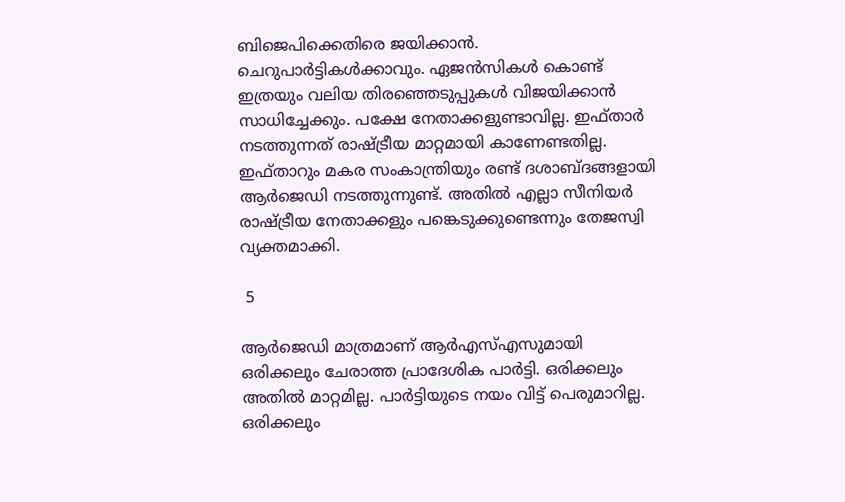ബിജെപിക്കെതിരെ ജയിക്കാന്‍. ചെറുപാര്‍ട്ടികള്‍ക്കാവും. ഏജന്‍സികള്‍ കൊണ്ട് ഇത്രയും വലിയ തിരഞ്ഞെടുപ്പുകള്‍ വിജയിക്കാന്‍ സാധിച്ചേക്കും. പക്ഷേ നേതാക്കളുണ്ടാവില്ല. ഇഫ്താര്‍ നടത്തുന്നത് രാഷ്ട്രീയ മാറ്റമായി കാണേണ്ടതില്ല. ഇഫ്താറും മകര സംകാന്ത്രിയും രണ്ട് ദശാബ്ദങ്ങളായി ആര്‍ജെഡി നടത്തുന്നുണ്ട്. അതില്‍ എല്ലാ സീനിയര്‍ രാഷ്ട്രീയ നേതാക്കളും പങ്കെടുക്കുണ്ടെന്നും തേജസ്വി വ്യക്തമാക്കി.

 5

ആര്‍ജെഡി മാത്രമാണ് ആര്‍എസ്എസുമായി ഒരിക്കലും ചേരാത്ത പ്രാദേശിക പാര്‍ട്ടി. ഒരിക്കലും അതില്‍ മാറ്റമില്ല. പാര്‍ട്ടിയുടെ നയം വിട്ട് പെരുമാറില്ല. ഒരിക്കലും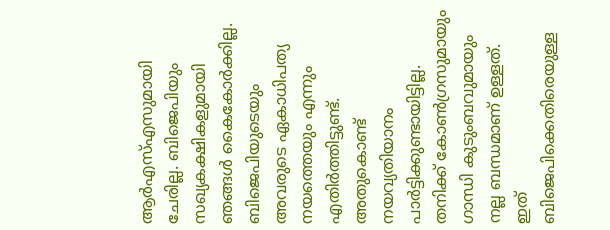ആര്‍എസ്എസുമായി ചേരില്ല. ബിജെപിയും സഖ്യകക്ഷികളുമായി ഞങ്ങള്‍ കൈകോര്‍ക്കില്ല. ബിജെപിയുടെയും അവരുടെ ഏകാധിപത്യ നയത്തെയും എന്നും എതിര്‍ത്തിട്ടുണ്ട്. അതുകൊണ്ട് നയവ്യതിയാനം പാര്‍ട്ടിക്കുണ്ടായിട്ടില്ല. തനിക്ക് കോണ്‍ഗ്രസുമായും ഗാന്ധി കുടുംബവുമായും നല്ല ബന്ധമാണ് ഉള്ളത്. ഇത് ബിജെപിക്കെതിരെയുള്ള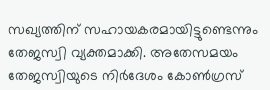സഖ്യത്തിന് സഹായകരമായിട്ടുണ്ടെന്നും തേജസ്വി വ്യക്തമാക്കി. അതേസമയം തേജസ്വിയുടെ നിര്‍ദേശം കോണ്‍ഗ്രസ്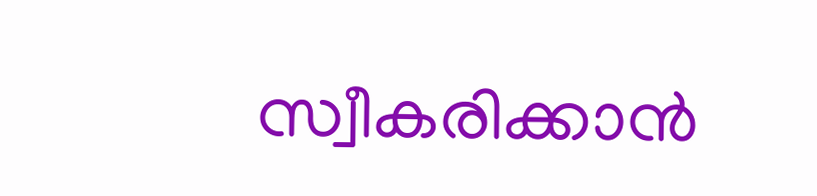സ്വീകരിക്കാന്‍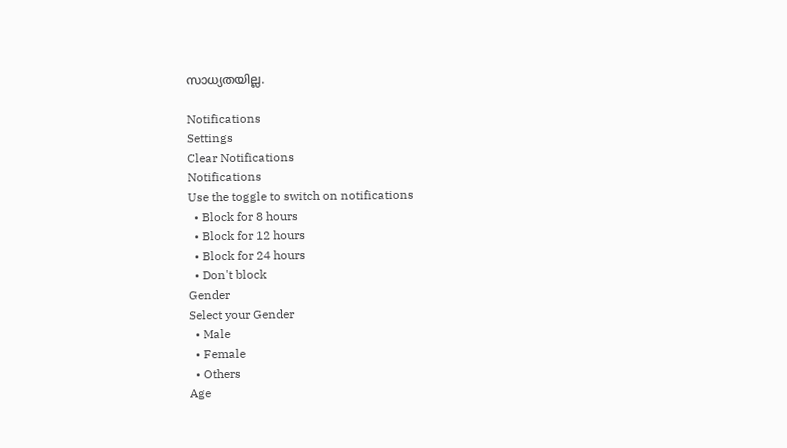സാധ്യതയില്ല.

Notifications
Settings
Clear Notifications
Notifications
Use the toggle to switch on notifications
  • Block for 8 hours
  • Block for 12 hours
  • Block for 24 hours
  • Don't block
Gender
Select your Gender
  • Male
  • Female
  • Others
Age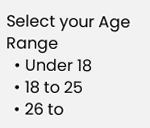Select your Age Range
  • Under 18
  • 18 to 25
  • 26 to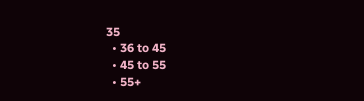35
  • 36 to 45
  • 45 to 55
  • 55+